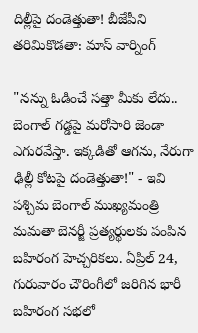దిల్లీపై దండెత్తుతా! బీజేపీని తరిమికొడతా: మాస్ వార్నింగ్

"నన్ను ఓడించే సత్తా మీకు లేదు.. బెంగాల్ గడ్డపై మరోసారి జెండా ఎగురవేస్తా. ఇక్కడితో ఆగను, నేరుగా ఢిల్లీ కోటపై దండెత్తుతా!" - ఇవి పశ్చిమ బెంగాల్ ముఖ్యమంత్రి మమతా బెనర్జీ ప్రత్యర్థులకు పంపిన బహిరంగ హెచ్చరికలు. ఏప్రిల్ 24, గురువారం చౌరింగీలో జరిగిన భారీ బహిరంగ సభలో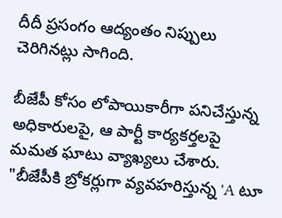దీదీ ప్రసంగం ఆద్యంతం నిప్పులు చెరిగినట్లు సాగింది.

బీజేపీ కోసం లోపాయికారీగా పనిచేస్తున్న అధికారులపై, ఆ పార్టీ కార్యకర్తలపై మమత ఘాటు వ్యాఖ్యలు చేశారు. "బీజేపీకి బ్రోకర్లుగా వ్యవహరిస్తున్న 'A టూ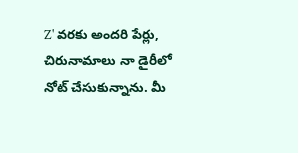Z' వరకు అందరి పేర్లు, చిరునామాలు నా డైరీలో నోట్ చేసుకున్నాను. మీ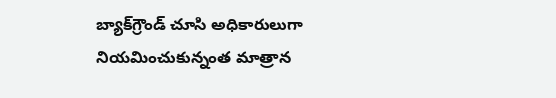బ్యాక్‌గ్రౌండ్ చూసి అధికారులుగా నియమించుకున్నంత మాత్రాన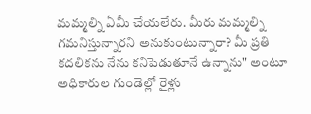మమ్మల్ని ఏమీ చేయలేరు. మీరు మమ్మల్ని గమనిస్తున్నారని అనుకుంటున్నారా? మీ ప్రతి కదలికను నేను కనిపెడుతూనే ఉన్నాను" అంటూ అధికారుల గుండెల్లో రైళ్లు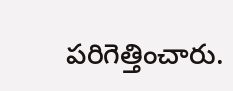పరిగెత్తించారు.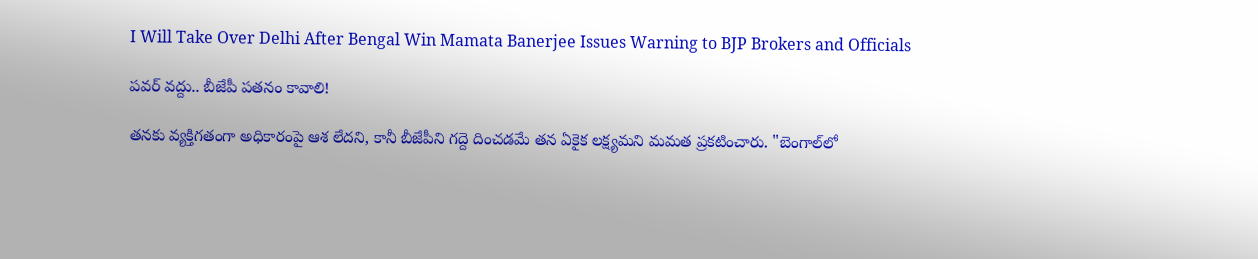I Will Take Over Delhi After Bengal Win Mamata Banerjee Issues Warning to BJP Brokers and Officials

పవర్ వద్దు.. బీజేపీ పతనం కావాలి!

తనకు వ్యక్తిగతంగా అధికారంపై ఆశ లేదని, కానీ బీజేపీని గద్దె దించడమే తన ఏకైక లక్ష్యమని మమత ప్రకటించారు. "బెంగాల్‌లో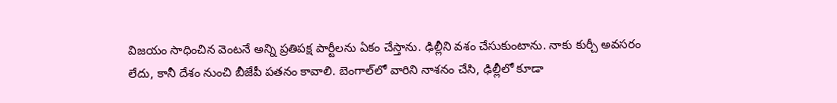విజయం సాధించిన వెంటనే అన్ని ప్రతిపక్ష పార్టీలను ఏకం చేస్తాను. ఢిల్లీని వశం చేసుకుంటాను. నాకు కుర్చీ అవసరం లేదు, కానీ దేశం నుంచి బీజేపీ పతనం కావాలి. బెంగాల్‌లో వారిని నాశనం చేసి, ఢిల్లీలో కూడా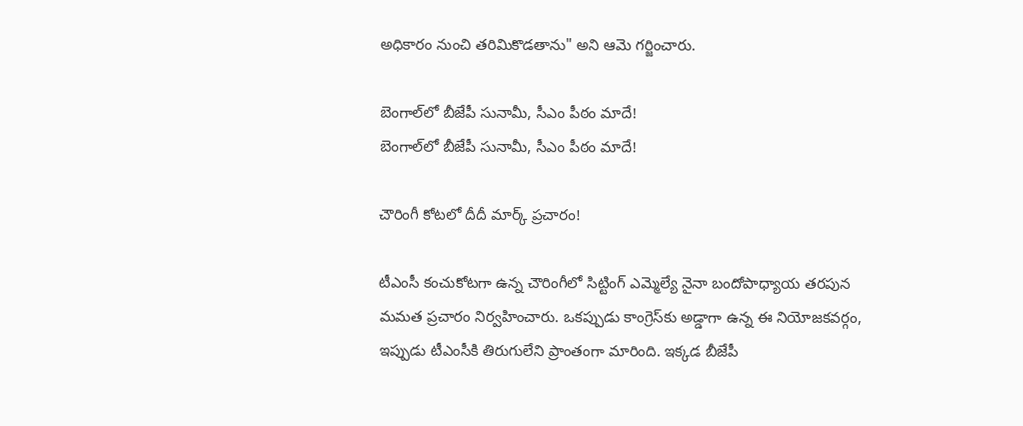అధికారం నుంచి తరిమికొడతాను" అని ఆమె గర్జించారు.

బెంగాల్‌లో బీజేపీ సునామీ, సీఎం పీఠం మాదే!
బెంగాల్‌లో బీజేపీ సునామీ, సీఎం పీఠం మాదే!

చౌరింగీ కోటలో దీదీ మార్క్ ప్రచారం!

టీఎంసీ కంచుకోటగా ఉన్న చౌరింగీలో సిట్టింగ్ ఎమ్మెల్యే నైనా బందోపాధ్యాయ తరపున మమత ప్రచారం నిర్వహించారు. ఒకప్పుడు కాంగ్రెస్‌కు అడ్డాగా ఉన్న ఈ నియోజకవర్గం, ఇప్పుడు టీఎంసీకి తిరుగులేని ప్రాంతంగా మారింది. ఇక్కడ బీజేపీ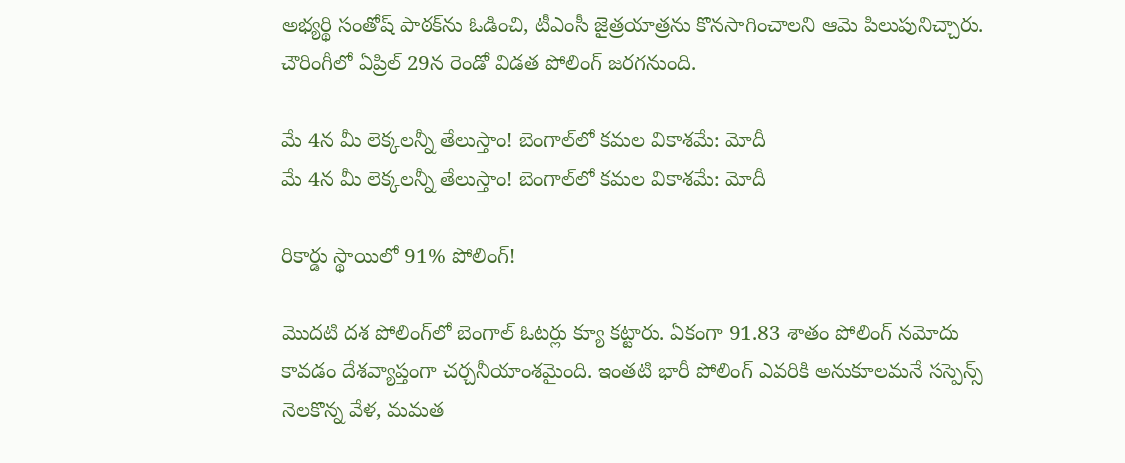అభ్యర్థి సంతోష్ పాఠక్‌ను ఓడించి, టీఎంసీ జైత్రయాత్రను కొనసాగించాలని ఆమె పిలుపునిచ్చారు. చౌరింగీలో ఏప్రిల్ 29న రెండో విడత పోలింగ్ జరగనుంది.

మే 4న మీ లెక్కలన్నీ తేలుస్తాం! బెంగాల్‌లో కమల వికాశమే: మోదీ
మే 4న మీ లెక్కలన్నీ తేలుస్తాం! బెంగాల్‌లో కమల వికాశమే: మోదీ

రికార్డు స్థాయిలో 91% పోలింగ్!

మొదటి దశ పోలింగ్‌లో బెంగాల్ ఓటర్లు క్యూ కట్టారు. ఏకంగా 91.83 శాతం పోలింగ్ నమోదు కావడం దేశవ్యాప్తంగా చర్చనీయాంశమైంది. ఇంతటి భారీ పోలింగ్ ఎవరికి అనుకూలమనే సస్పెన్స్ నెలకొన్న వేళ, మమత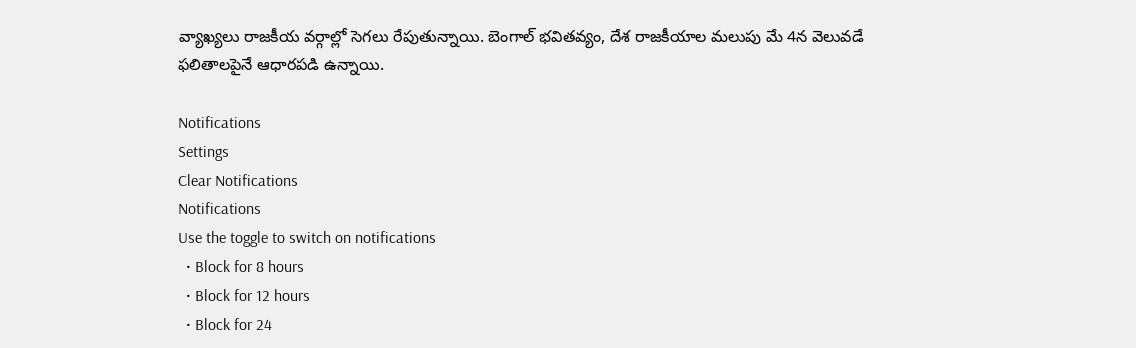వ్యాఖ్యలు రాజకీయ వర్గాల్లో సెగలు రేపుతున్నాయి. బెంగాల్ భవితవ్యం, దేశ రాజకీయాల మలుపు మే 4న వెలువడే ఫలితాలపైనే ఆధారపడి ఉన్నాయి.

Notifications
Settings
Clear Notifications
Notifications
Use the toggle to switch on notifications
  • Block for 8 hours
  • Block for 12 hours
  • Block for 24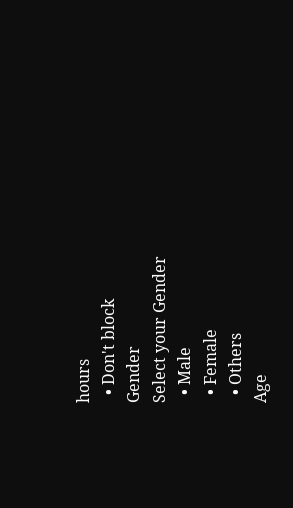hours
  • Don't block
Gender
Select your Gender
  • Male
  • Female
  • Others
Age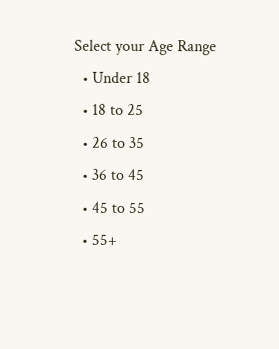Select your Age Range
  • Under 18
  • 18 to 25
  • 26 to 35
  • 36 to 45
  • 45 to 55
  • 55+